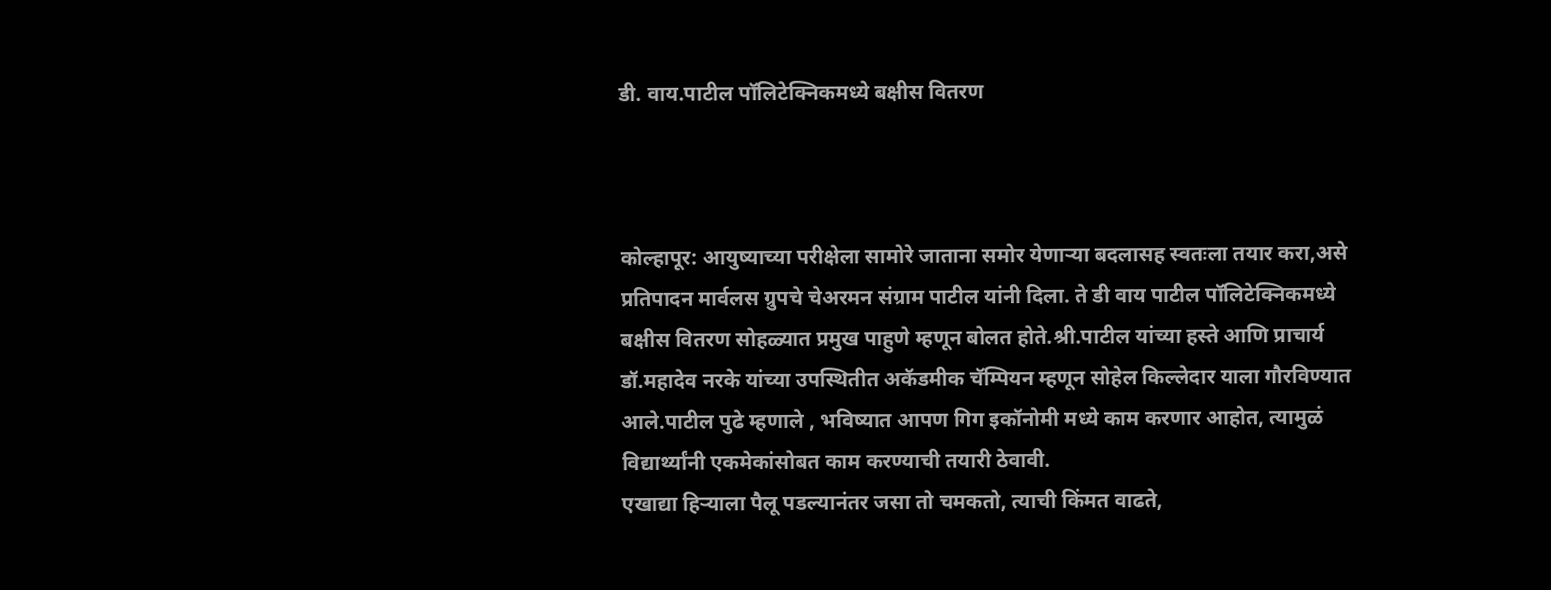डी. वाय.पाटील पॉलिटेक्निकमध्ये बक्षीस वितरण



कोल्हापूर: आयुष्याच्या परीक्षेला सामोरे जाताना समोर येणाऱ्या बदलासह स्वतःला तयार करा,असे प्रतिपादन मार्वलस ग्रुपचे चेअरमन संग्राम पाटील यांनी दिला. ते डी वाय पाटील पॉलिटेक्निकमध्ये बक्षीस वितरण सोहळ्यात प्रमुख पाहुणे म्हणून बोलत होते.श्री.पाटील यांच्या हस्ते आणि प्राचार्य डॉ.महादेव नरके यांच्या उपस्थितीत अकॅडमीक चॅम्पियन म्हणून सोहेल किल्लेदार याला गौरविण्यात आले.पाटील पुढे म्हणाले , भविष्यात आपण गिग इकॉनोमी मध्ये काम करणार आहोत, त्यामुळं विद्यार्थ्यांनी एकमेकांसोबत काम करण्याची तयारी ठेवावी.
एखाद्या हिऱ्याला पैलू पडल्यानंतर जसा तो चमकतो, त्याची किंमत वाढते,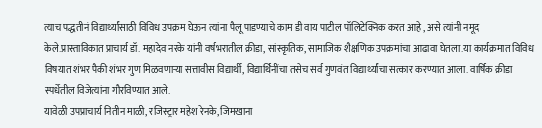त्याच पद्धतीनं विद्यार्थ्यांसाठी विविध उपक्रम घेऊन त्यांना पैलू पाडण्याचे काम डी वाय पाटील पॉलिटेक्निक करत आहे , असे त्यांनी नमूद केले.प्रास्ताविकात प्राचार्य डॉ. महादेव नरके यांनी वर्षभरातील क्रीडा, सांस्कृतिक, सामाजिक शैक्षणिक उपक्रमांचा आढावा घेतला.या कार्यक्रमात विविध विषयात शंभर पैकी शंभर गुण मिळवणाऱ्या सत्तावीस विद्यार्थी, विद्यार्थिनींचा तसेच सर्व गुणवंत विद्यार्थ्यांचा सत्कार करण्यात आला. वार्षिक क्रीडा स्पर्धेतील विजेत्यांना गौरविण्यात आले.
यावेळी उपप्राचार्य नितीन माळी, रजिस्ट्रार महेश रेनके, जिमखाना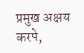प्रमुख अक्षय करपे,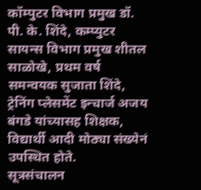कॉम्पुटर विभाग प्रमुख डॉ. पी. के. शिंदे, कम्प्युटर सायन्स विभाग प्रमुख शीतल साळोखे, प्रथम वर्ष समन्वयक सुजाता शिंदे, ट्रेनिंग प्लेसमेंट इन्चार्ज अजय बंगडे यांच्यासह शिक्षक, विद्यार्थी आदी मोठ्या संख्येनं उपस्थित होते.
सूत्रसंचालन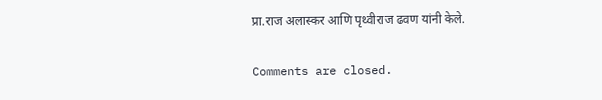प्रा.राज अलास्कर आणि पृथ्वीराज ढवण यांनी केले.

Comments are closed.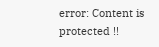error: Content is protected !!